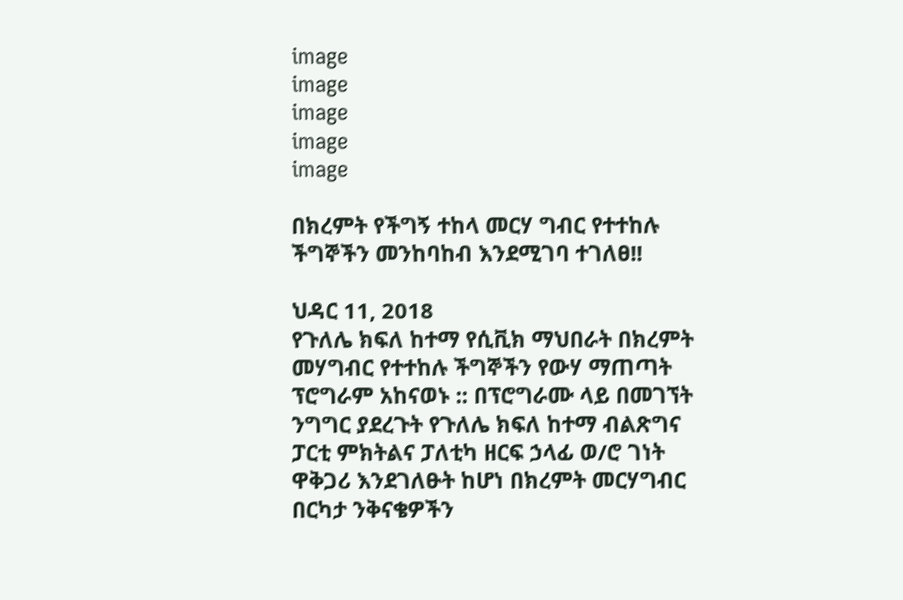image
image
image
image
image

በክረምት የችግኝ ተከላ መርሃ ግብር የተተከሉ ችግኞችን መንከባከብ እንደሚገባ ተገለፀ!!

ህዳር 11, 2018
የጉለሌ ክፍለ ከተማ የሲቪክ ማህበራት በክረምት መሃግብር የተተከሉ ችግኞችን የውሃ ማጠጣት ፕሮግራም አከናወኑ :: በፕሮግራሙ ላይ በመገኘት ንግግር ያደረጉት የጉለሌ ክፍለ ከተማ ብልጽግና ፓርቲ ምክትልና ፓለቲካ ዘርፍ ኃላፊ ወ/ሮ ገነት ዋቅጋሪ እንደገለፁት ከሆነ በክረምት መርሃግብር በርካታ ንቅናቄዎችን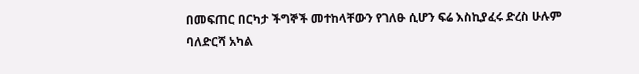በመፍጠር በርካታ ችግኞች መተከላቸውን የገለፁ ሲሆን ፍሬ እስኪያፈሩ ድረስ ሁሉም ባለድርሻ አካል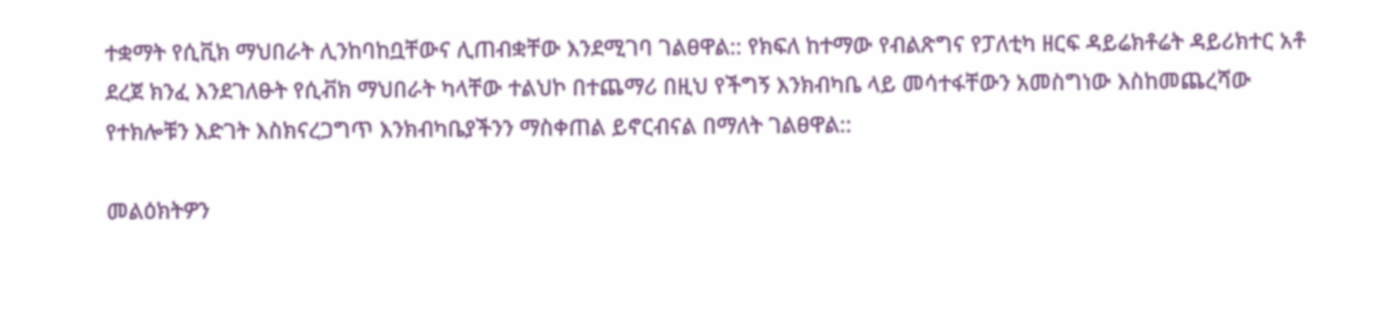ተቋማት የሲቪክ ማህበራት ሊንከባከቧቸውና ሊጠብቋቸው እንደሚገባ ገልፀዋል:: የክፍለ ከተማው የብልጽግና የፓለቲካ ዘርፍ ዳይሬክቶሬት ዳይሪክተር አቶ ደረጀ ክንፈ እንደገለፁት የሲቭክ ማህበራት ካላቸው ተልህኮ በተጨማሪ በዚህ የችግኝ እንክብካቤ ላይ መሳተፋቸውን አመስግነው እስከመጨረሻው የተክሎቹን እድገት እስክናረጋግጥ እንክብካቤያችንን ማስቀጠል ይኖርብናል በማለት ገልፀዋል::

መልዕክትዎን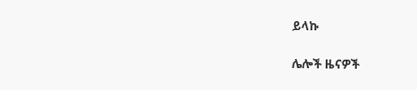ይላኩ

ሌሎች ዜናዎች